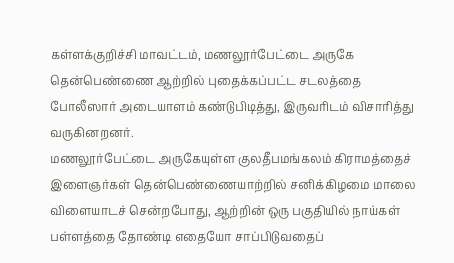கள்ளக்குறிச்சி மாவட்டம், மணலூர்பேட்டை அருகே தென்பெண்ணை ஆற்றில் புதைக்கப்பட்ட சடலத்தை போலீஸார் அடையாளம் கண்டுபிடித்து, இருவரிடம் விசாரித்து வருகினறனர்.
மணலூர்பேட்டை அருகேயுள்ள குலதீபமங்கலம் கிராமத்தைச் இளைஞர்கள் தென்பெண்ணையாற்றில் சனிக்கிழமை மாலை விளையாடச் சென்றபோது, ஆற்றின் ஒரு பகுதியில் நாய்கள் பள்ளத்தை தோண்டி எதையோ சாப்பிடுவதைப்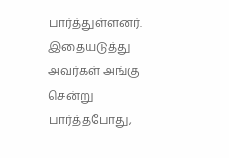பார்த்துள்ளனர். இதையடுத்து அவர்கள் அங்கு சென்று பார்த்தபோது,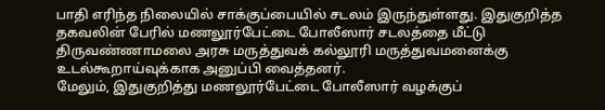பாதி எரிந்த நிலையில் சாக்குப்பையில் சடலம் இருந்துள்ளது. இதுகுறித்த தகவலின் பேரில் மணலூர்பேட்டை போலீஸார் சடலத்தை மீட்டு திருவண்ணாமலை அரசு மருத்துவக் கல்லூரி மருத்துவமனைக்கு உடல்கூறாய்வுக்காக அனுப்பி வைத்தனர்.
மேலும், இதுகுறித்து மணலூர்பேட்டை போலீஸார் வழக்குப்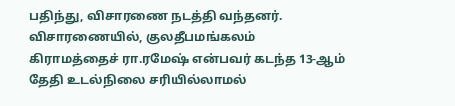பதிந்து, விசாரணை நடத்தி வந்தனர்.
விசாரணையில், குலதீபமங்கலம் கிராமத்தைச் ரா.ரமேஷ் என்பவர் கடந்த 13-ஆம் தேதி உடல்நிலை சரியில்லாமல்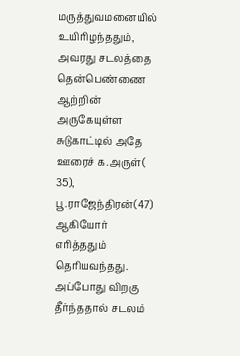மருத்துவமனையில் உயிரிழந்ததும், அவரது சடலத்தை தென்பெண்ணை ஆற்றின் அருகேயுள்ள சுடுகாட்டில் அதே ஊரைச் க.அருள்( 35), பூ.ராஜேந்திரன்(47) ஆகியோர் எரித்ததும் தெரியவந்தது. அப்போது விறகு தீர்ந்ததால் சடலம்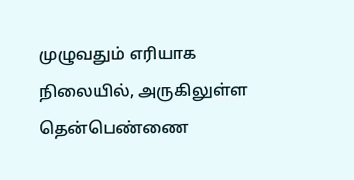முழுவதும் எரியாக நிலையில், அருகிலுள்ள தென்பெண்ணை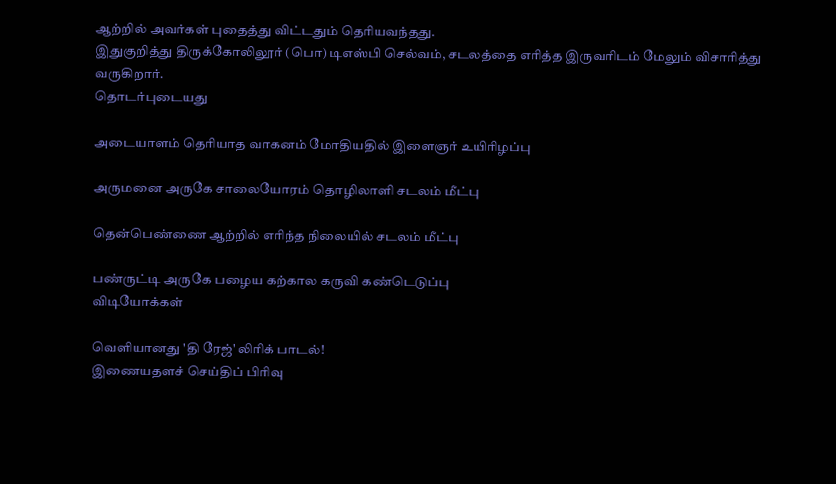ஆற்றில் அவர்கள் புதைத்து விட்டதும் தெரியவந்தது.
இதுகுறித்து திருக்கோலிலூர் (பொ) டிஎஸ்பி செல்வம், சடலத்தை எரித்த இருவரிடம் மேலும் விசாரித்து வருகிறார்.
தொடர்புடையது

அடையாளம் தெரியாத வாகனம் மோதியதில் இளைஞர் உயிரிழப்பு

அருமனை அருகே சாலையோரம் தொழிலாளி சடலம் மீட்பு

தென்பெண்ணை ஆற்றில் எரிந்த நிலையில் சடலம் மீட்பு

பண்ருட்டி அருகே பழைய கற்கால கருவி கண்டெடுப்பு
விடியோக்கள்

வெளியானது 'தி ரேஜ்' லிரிக் பாடல்!
இணையதளச் செய்திப் பிரிவு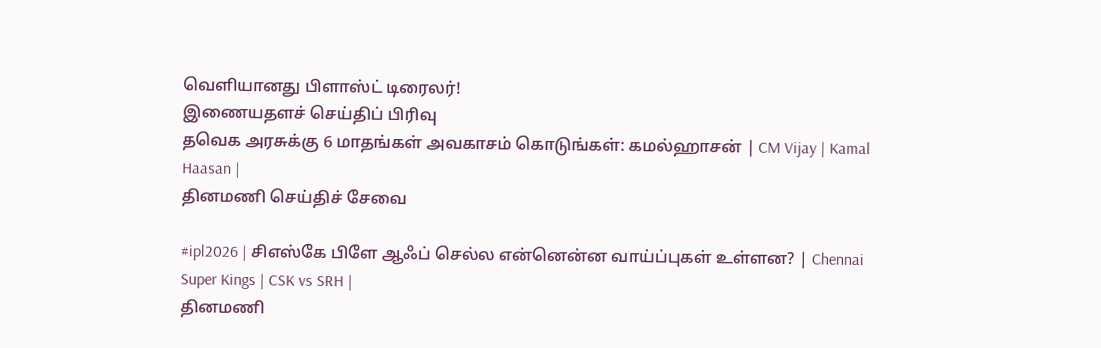வெளியானது பிளாஸ்ட் டிரைலர்!
இணையதளச் செய்திப் பிரிவு
தவெக அரசுக்கு 6 மாதங்கள் அவகாசம் கொடுங்கள்: கமல்ஹாசன் | CM Vijay | Kamal Haasan |
தினமணி செய்திச் சேவை

#ipl2026 | சிஎஸ்கே பிளே ஆஃப் செல்ல என்னென்ன வாய்ப்புகள் உள்ளன? | Chennai Super Kings | CSK vs SRH |
தினமணி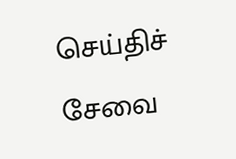செய்திச் சேவை